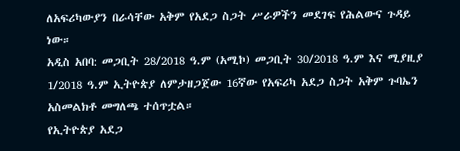ለአፍሪካውያን በራሳቸው አቅም የአደጋ ስጋት ሥራዎችን መደገፍ የሕልውና ጉዳይ ነው።
አዲስ አበባ: መጋቢት 28/2018 ዓ.ም (አሚኮ) መጋቢት 30/2018 ዓ.ም እና ሚያዚያ 1/2018 ዓ.ም ኢትዮጵያ ለምታዘጋጀው 16ኛው የአፍሪካ አደጋ ስጋት አቅም ጉባኤን አስመልክቶ መግለጫ ተሰጥቷል።
የኢትዮጵያ አደጋ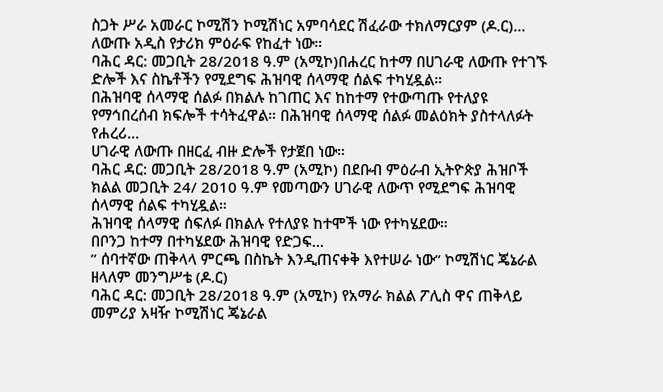ስጋት ሥራ አመራር ኮሚሽን ኮሚሽነር አምባሳደር ሽፈራው ተክለማርያም (ዶ.ር)...
ለውጡ አዲስ የታሪክ ምዕራፍ የከፈተ ነው።
ባሕር ዳር: መጋቢት 28/2018 ዓ.ም (አሚኮ)በሐረር ከተማ በሀገራዊ ለውጡ የተገኙ ድሎች እና ስኬቶችን የሚደግፍ ሕዝባዊ ሰላማዊ ሰልፍ ተካሂዷል።
በሕዝባዊ ሰላማዊ ሰልፉ በክልሉ ከገጠር እና ከከተማ የተውጣጡ የተለያዩ የማኅበረሰብ ክፍሎች ተሳትፈዋል። በሕዝባዊ ሰላማዊ ሰልፉ መልዕክት ያስተላለፉት
የሐረሪ...
ሀገራዊ ለውጡ በዘርፈ ብዙ ድሎች የታጀበ ነው።
ባሕር ዳር: መጋቢት 28/2018 ዓ.ም (አሚኮ) በደቡብ ምዕራብ ኢትዮጵያ ሕዝቦች ክልል መጋቢት 24/ 2010 ዓ.ም የመጣውን ሀገራዊ ለውጥ የሚደግፍ ሕዝባዊ ሰላማዊ ሰልፍ ተካሂዷል።
ሕዝባዊ ሰላማዊ ሰፍለፉ በክልሉ የተለያዩ ከተሞች ነው የተካሄደው።
በቦንጋ ከተማ በተካሄደው ሕዝባዊ የድጋፍ...
” ሰባተኛው ጠቅላላ ምርጫ በስኬት እንዲጠናቀቅ እየተሠራ ነው” ኮሚሽነር ጄኔራል ዘላለም መንግሥቴ (ዶ.ር)
ባሕር ዳር: መጋቢት 28/2018 ዓ.ም (አሚኮ) የአማራ ክልል ፖሊስ ዋና ጠቅላይ መምሪያ አዛዥ ኮሚሽነር ጄኔራል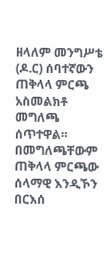ዘላለም መንግሥቴ (ዶ.ር) ሰባተኛውን ጠቅላላ ምርጫ አስመልክቶ መግለጫ ሰጥተዋል።
በመግለጫቸውም ጠቅላላ ምርጫው ሰላማዊ እንዲኾን በርእሰ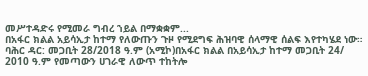መሥተዳድሩ የሚመራ ግብረ ኀይል በማቋቋም...
በአፋር ክልል አይሳኢታ ከተማ የለውጡን ጉዞ የሚደግፍ ሕዝባዊ ሰላማዊ ሰልፍ እየተካሄደ ነው።
ባሕር ዳር: መጋቢት 28/2018 ዓ.ም (አሚኮ)በአፋር ክልል በአይሳኢታ ከተማ መጋቢት 24/ 2010 ዓ.ም የመጣውን ሀገራዊ ለውጥ ተከትሎ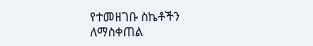የተመዘገቡ ስኬቶችን ለማስቀጠል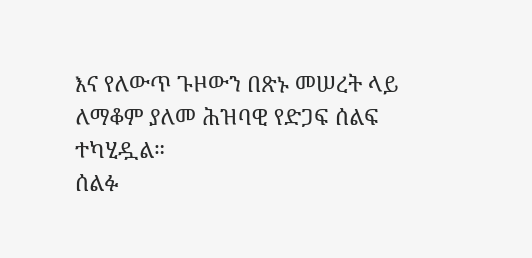እና የለውጥ ጉዞውን በጽኑ መሠረት ላይ ለማቆም ያለመ ሕዝባዊ የድጋፍ ሰልፍ ተካሂዷል።
ሰልፉ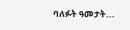ባለፉት ዓመታት...